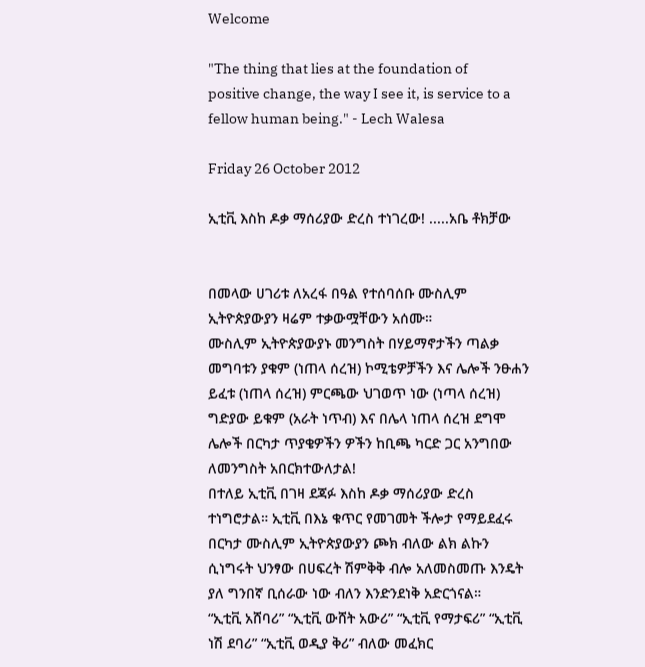Welcome

"The thing that lies at the foundation of positive change, the way I see it, is service to a fellow human being." - Lech Walesa

Friday 26 October 2012

ኢቲቪ እስከ ዶቃ ማሰሪያው ድረስ ተነገረው! .....አቤ ቶክቻው


በመላው ሀገሪቱ ለአረፋ በዓል የተሰባሰቡ ሙስሊም ኢትዮጵያውያን ዛሬም ተቃውሟቸውን አሰሙ።
ሙስሊም ኢትዮጵያውያኑ መንግስት በሃይማኖታችን ጣልቃ መግባቱን ያቁም (ነጠላ ሰረዝ) ኮሚቴዎቻችን እና ሌሎች ንፁሐን ይፈቱ (ነጠላ ሰረዝ) ምርጫው ህገወጥ ነው (ነጣላ ሰረዝ) ግድያው ይቁም (አራት ነጥብ) እና በሌላ ነጠላ ሰረዝ ደግሞ ሌሎች በርካታ ጥያቄዎችን ዎችን ከቢጫ ካርድ ጋር አንግበው ለመንግስት አበርክተውለታል!
በተለይ ኢቲቪ በገዛ ደጃፉ እስከ ዶቃ ማሰሪያው ድረስ ተነግሮታል። ኢቲቪ በእኔ ቁጥር የመገመት ችሎታ የማይደፈሩ በርካታ ሙስሊም ኢትዮጵያውያን ጮክ ብለው ልክ ልኩን ሲነግሩት ህንፃው በሀፍረት ሽምቅቅ ብሎ አለመስመጡ እንዴት ያለ ግንበኛ ቢሰራው ነው ብለን እንድንደነቅ አድርጎናል።
“ኢቲቪ አሸባሪ” “ኢቲቪ ውሸት አውሪ” “ኢቲቪ የማታፍሪ” “ኢቲቪ ነሽ ደባሪ” “ኢቲቪ ወዲያ ቅሪ” ብለው መፈክር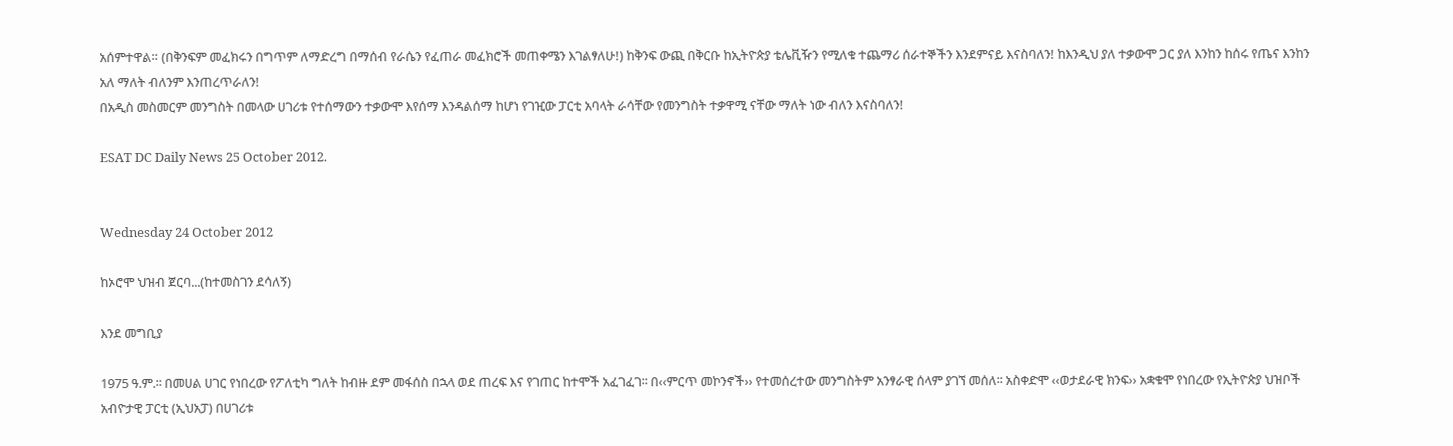አሰምተዋል። (በቅንፍም መፈክሩን በግጥም ለማድረግ በማሰብ የራሴን የፈጠራ መፈክሮች መጠቀሜን እገልፃለሁ!) ከቅንፍ ውጪ በቅርቡ ከኢትዮጵያ ቴሌቪዥን የሚለቁ ተጨማሪ ሰራተኞችን እንደምናይ እናስባለን! ከእንዲህ ያለ ተቃውሞ ጋር ያለ እንከን ከሰሩ የጤና እንከን አለ ማለት ብለንም እንጠረጥራለን!
በአዲስ መስመርም መንግስት በመላው ሀገሪቱ የተሰማውን ተቃውሞ እየሰማ እንዳልሰማ ከሆነ የገዢው ፓርቲ አባላት ራሳቸው የመንግስት ተቃዋሚ ናቸው ማለት ነው ብለን እናስባለን!

ESAT DC Daily News 25 October 2012.


Wednesday 24 October 2012

ከኦሮሞ ህዝብ ጀርባ...(ከተመስገን ደሳለኝ)

እንደ መግቢያ

1975 ዓ.ም.፡፡ በመሀል ሀገር የነበረው የፖለቲካ ግለት ከብዙ ደም መፋሰስ በኋላ ወደ ጠረፍ እና የገጠር ከተሞች አፈገፈገ፡፡ በ‹‹ምርጥ መኮንኖች›› የተመሰረተው መንግስትም አንፃራዊ ሰላም ያገኘ መሰለ፡፡ አስቀድሞ ‹‹ወታደራዊ ክንፍ›› አቋቁሞ የነበረው የኢትዮጵያ ህዝቦች አብዮታዊ ፓርቲ (ኢህአፓ) በሀገሪቱ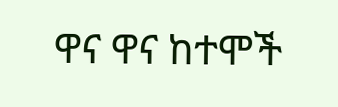ዋና ዋና ከተሞች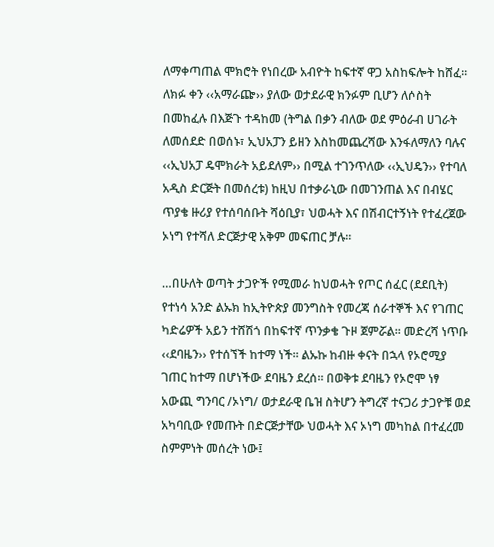ለማቀጣጠል ሞክሮት የነበረው አብዮት ከፍተኛ ዋጋ አስከፍሎት ከሸፈ፡፡ ለክፉ ቀን ‹‹አማራጬ›› ያለው ወታደራዊ ክንፉም ቢሆን ለሶስት በመከፈሉ በእጅጉ ተዳከመ (ትግል በቃን ብለው ወደ ምዕራብ ሀገራት ለመሰደድ በወሰኑ፣ ኢህአፓን ይዘን እስከመጨረሻው እንፋለማለን ባሉና ‹‹ኢህአፓ ዴሞክራት አይደለም›› በሚል ተገንጥለው ‹‹ኢህዴን›› የተባለ አዲስ ድርጅት በመሰረቱ) ከዚህ በተቃራኒው በመገንጠል እና በብሄር ጥያቄ ዙሪያ የተሰባሰቡት ሻዕቢያ፣ ህወሓት እና በሽብርተኝነት የተፈረጀው ኦነግ የተሻለ ድርጅታዊ አቅም መፍጠር ቻሉ፡፡

…በሁለት ወጣት ታጋዮች የሚመራ ከህወሓት የጦር ሰፈር (ደደቢት) የተነሳ አንድ ልኡክ ከኢትዮጵያ መንግስት የመረጃ ሰራተኞች እና የገጠር ካድሬዎች አይን ተሸሽጎ በከፍተኛ ጥንቃቄ ጉዞ ጀምሯል፡፡ መድረሻ ነጥቡ ‹‹ደባዜን›› የተሰኘች ከተማ ነች፡፡ ልኡኩ ከብዙ ቀናት በኋላ የኦሮሚያ ገጠር ከተማ በሆነችው ደባዜን ደረሰ፡፡ በወቅቱ ደባዜን የኦሮሞ ነፃ አውጪ ግንባር /ኦነግ/ ወታደራዊ ቤዝ ስትሆን ትግረኛ ተናጋሪ ታጋዮቹ ወደ አካባቢው የመጡት በድርጅታቸው ህወሓት እና ኦነግ መካከል በተፈረመ ስምምነት መሰረት ነው፤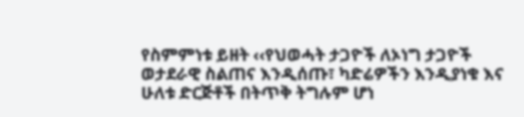የስምምነቱ ይዘት ‹‹የህወሓት ታጋዮች ለኦነግ ታጋዮች ወታደራዊ ስልጠና እንዲሰጡ፣ ካድሬዎችን እንዲያነቁ እና ሁለቱ ድርጅቶች በትጥቅ ትግሉም ሆነ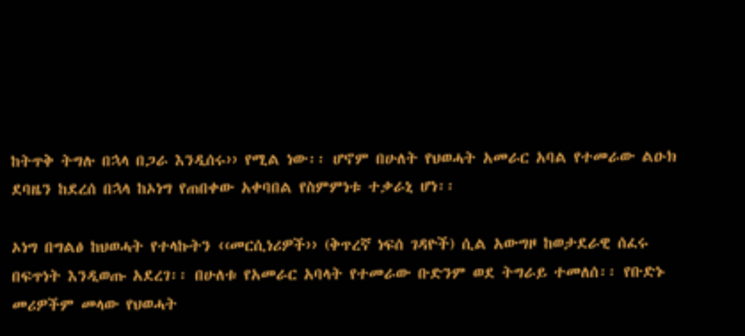ከትጥቅ ትግሉ በኋላ በጋራ እንዲሰሩ›› የሚል ነው፡፡ ሆኖም በሁለት የህወሓት አመራር አባል የተመራው ልዑክ ደባዜን ከደረሰ በኋላ ከኦነግ የጠበቀው አቀባበል የስምምነቱ ተቃራኒ ሆነ፡፡

ኦነግ በግልፅ ከህወሓት የተላኩትን ‹‹መርሲነሪዎች›› (ቅጥረኛ ነፍሰ ገዳዮች) ሲል አውግዞ ከወታደራዊ ሰፈሩ በፍጥነት እንዲወጡ አደረገ፡፡ በሁለቱ የአመራር አባላት የተመራው ቡድንም ወደ ትግራይ ተመለሰ፡፡ የቡድኑ መሪዎችም መላው የህወሓት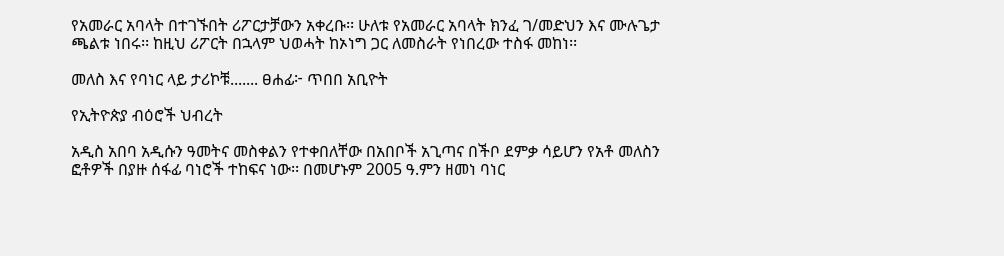የአመራር አባላት በተገኙበት ሪፖርታቻውን አቀረቡ፡፡ ሁለቱ የአመራር አባላት ክንፈ ገ/መድህን እና ሙሉጌታ ጫልቱ ነበሩ፡፡ ከዚህ ሪፖርት በኋላም ህወሓት ከኦነግ ጋር ለመስራት የነበረው ተስፋ መከነ፡፡

መለስ እና የባነር ላይ ታሪኮቹ....... ፀሐፊ፦ ጥበበ አቢዮት

የኢትዮጵያ ብዕሮች ህብረት

አዲስ አበባ አዲሱን ዓመትና መስቀልን የተቀበለቸው በአበቦች አጊጣና በችቦ ደምቃ ሳይሆን የአቶ መለስን ፎቶዎች በያዙ ሰፋፊ ባነሮች ተከፍና ነው፡፡ በመሆኑም 2005 ዓ.ምን ዘመነ ባነር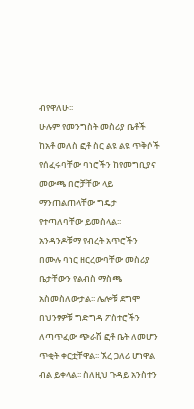ብየዋለሁ፡፡
ሁሉም የመንግስት መስሪያ ቤቶች ከአቶ መለስ ፎቶ ስር ልዩ ልዩ ጥቅሶች የሰፈሩባቸው ባነሮችን ከየመግቢያና መውጫ በሮቻቸው ላይ ማንጠልጠላቸው ግዴታ የተጣለባቸው ይመስላል፡፡ አንዳንዶቹማ የብረት አጥሮችን በሙሉ ባነር ዘርረውባቸው መስሪያ ቤታቸውን የልብስ ማስጫ አስመስለውታል፡፡ ሌሎቹ ደግሞ በህንፃዎቹ ግድግዳ ፖስተሮችን ለጣጥፈው ጭራሽ ፎቶ ቤት ለመሆን ጥቂት ቀርቷቸዋል፡፡ ኧረ ጋለሪ ሆነዋል ብል ይቀላል፡፡ ስለዚህ ጉዳይ አንስተን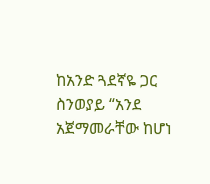ከአንድ ጓደኛዬ ጋር ስንወያይ “አንደ አጀማመራቸው ከሆነ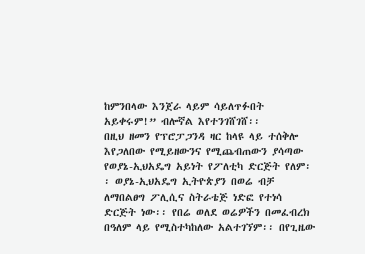ከምንበላው እንጀራ ላይም ሳይለጥፉበት አይቀሩም!” ብሎኛል እየተንገሸገሸ፡፡
በዚህ ዘመን የፕሮፓጋንዳ ዛር ከላዩ ላይ ተሰቅሎ እየጋለበው የሚይዘውንና የሚጨብጠውን ያሳጣው የወያኔ-ኢህአዴግ አይነት የፖለቲካ ድርጅት የለም፡፡ ወያኔ-ኢህአዴግ ኢትዮጵያን በወሬ ብቻ ለማበልፀግ ፖሊሲና ስትራቴጅ ነድፎ የተነሳ ድርጅት ነው፡፡ የበሬ ወለደ ወሬዎችን በመፈብረክ በዓለም ላይ የሚስተካከለው አልተገኘም፡፡ በየጊዜው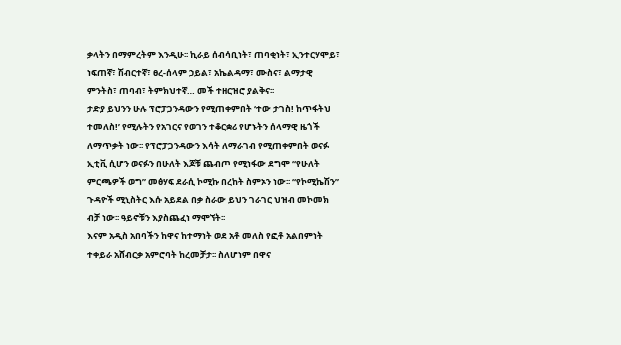ቃላትን በማምረትም እንዲሁ፡፡ ኪራይ ሰብሳቢነት፣ ጠባቂነት፣ ኢንተርሃሞይ፣ ነፍጠኛ፣ ሽብርተኛ፣ ፀረ-ሰላም ኃይል፣ አኬልዳማ፣ ሙስና፣ ልማታዊ ምንትስ፣ ጠባብ፣ ትምክህተኛ… መች ተዘርዝሮ ያልቅና፡፡
ታድያ ይህንን ሁሉ ፕሮፓጋንዳውን የሚጠቀምበት ‘ተው ታገስ! ከጥፋትህ ተመለስ!’ የሚሉትን የአገርና የወገን ተቆርቋሪ የሆኑትን ሰላማዊ ዜጎች ለማጥቃት ነው፡፡ የፕሮፓጋንዳውን እሳት ለማራገብ የሚጠቀምበት ወናፉ ኢቲቪ ሲሆን ወናፉን በሁለት እጆቹ ጨብጦ የሚነፋው ደግሞ “የሁለት ምርጫዎች ወግ” መፅሃፍ ደራሲ ኮሚኩ በረከት ስምኦን ነው፡፡ “የኮሚኬሽን” ጉዳዮች ሚኒስትር እሱ አይደል በቃ ስራው ይህን ገራገር ህዝብ መኮመክ ብቻ ነው፡፡ ዓይኖቹን እያስጨፈነ ማሞኘት፡፡
እናም አዲስ አበባችን ከዋና ከተማነት ወደ አቶ መለስ የፎቶ አልበምነት ተቀይራ አሸብርቃ አምሮባት ከረመቻታ፡፡ ስለሆነም በዋና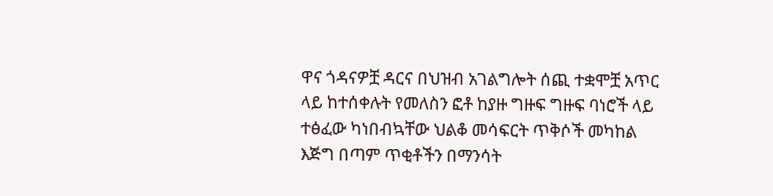ዋና ጎዳናዎቿ ዳርና በህዝብ አገልግሎት ሰጪ ተቋሞቿ አጥር ላይ ከተሰቀሉት የመለስን ፎቶ ከያዙ ግዙፍ ግዙፍ ባነሮች ላይ ተፅፈው ካነበብኳቸው ህልቆ መሳፍርት ጥቅሶች መካከል እጅግ በጣም ጥቂቶችን በማንሳት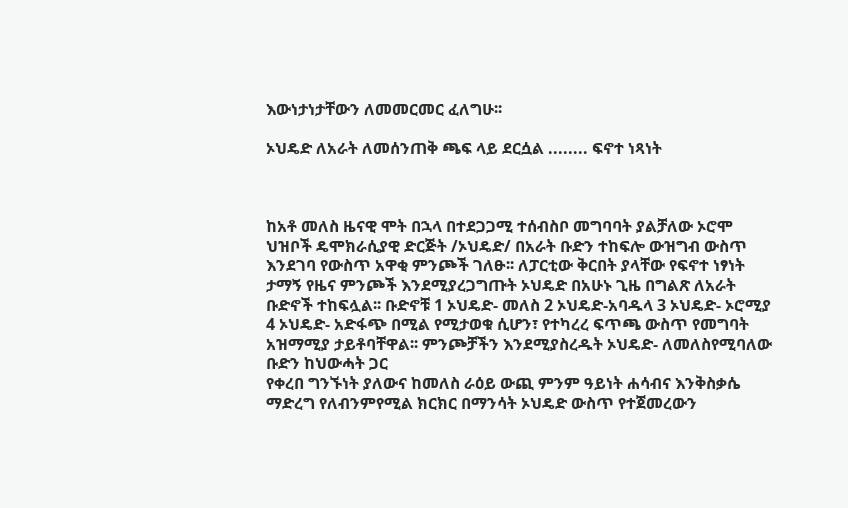እውነታነታቸውን ለመመርመር ፈለግሁ፡፡

ኦህዴድ ለአራት ለመሰንጠቅ ጫፍ ላይ ደርሷል ........ ፍኖተ ነጻነት



ከአቶ መለስ ዜናዊ ሞት በኋላ በተደጋጋሚ ተሰብስቦ መግባባት ያልቻለው ኦሮሞ ህዝቦች ዴሞክራሲያዊ ድርጅት /ኦህዴድ/ በአራት ቡድን ተከፍሎ ውዝግብ ውስጥ እንደገባ የውስጥ አዋቂ ምንጮች ገለፁ፡፡ ለፓርቲው ቅርበት ያላቸው የፍኖተ ነፃነት ታማኝ የዜና ምንጮች እንደሚያረጋግጡት ኦህዴድ በአሁኑ ጊዜ በግልጽ ለአራት ቡድኖች ተከፍሏል፡፡ ቡድኖቹ 1 ኦህዴድ- መለስ 2 ኦህዴድ-አባዱላ 3 ኦህዴድ- ኦሮሚያ 4 ኦህዴድ- አድፋጭ በሚል የሚታወቁ ሲሆን፣ የተካረረ ፍጥጫ ውስጥ የመግባት አዝማሚያ ታይቶባቸዋል፡፡ ምንጮቻችን እንደሚያስረዱት ኦህዴድ- ለመለስየሚባለው ቡድን ከህውሓት ጋር
የቀረበ ግንኙነት ያለውና ከመለስ ራዕይ ውጪ ምንም ዓይነት ሐሳብና እንቅስቃሴ ማድረግ የለብንምየሚል ክርክር በማንሳት ኦህዴድ ውስጥ የተጀመረውን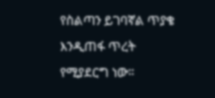የስልጣን ይገባኛል ጥያቄ እንዲጠፋ ጥረት የሚያደርግ ነው፡፡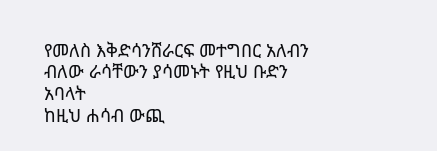የመለስ እቅድሳንሸራርፍ መተግበር አለብን ብለው ራሳቸውን ያሳመኑት የዚህ ቡድን አባላት
ከዚህ ሐሳብ ውጪ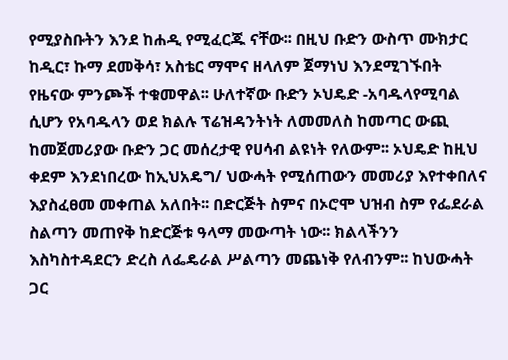የሚያስቡትን እንደ ከሐዲ የሚፈርጁ ናቸው፡፡ በዚህ ቡድን ውስጥ ሙክታር ከዲር፣ ኩማ ደመቅሳ፣ አስቴር ማሞና ዘላለም ጀማነህ እንደሚገኙበት የዜናው ምንጮች ተቁመዋል፡፡ ሁለተኛው ቡድን ኦህዴድ -አባዱላየሚባል ሲሆን የአባዱላን ወደ ክልሉ ፕሬዝዳንትነት ለመመለስ ከመጣር ውጪ ከመጀመሪያው ቡድን ጋር መሰረታዊ የሀሳብ ልዩነት የለውም፡፡ ኦህዴድ ከዚህ ቀደም እንደነበረው ከኢህአዴግ/ ህውሓት የሚሰጠውን መመሪያ እየተቀበለና እያስፈፀመ መቀጠል አለበት፡፡ በድርጅት ስምና በኦሮሞ ህዝብ ስም የፌደራል ስልጣን መጠየቅ ከድርጅቱ ዓላማ መውጣት ነው፡፡ ክልላችንን እስካስተዳደርን ድረስ ለፌዴራል ሥልጣን መጨነቅ የለብንም፡፡ ከህውሓት ጋር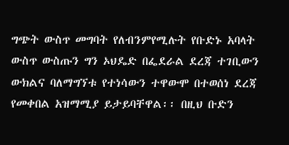ግጭት ውስጥ መግባት የለብንምየሚሉት የቡድኑ አባላት ውስጥ ውስጡን ግን ኦህዴድ በፌደራል ደረጃ ተገቢውን ውክልና ባለማግኘቱ የተነሳውን ተዋውሞ በተወሰነ ደረጃ የመቀበል አዝማሚያ ይታይባቸዋል፡፡ በዚህ ቡድን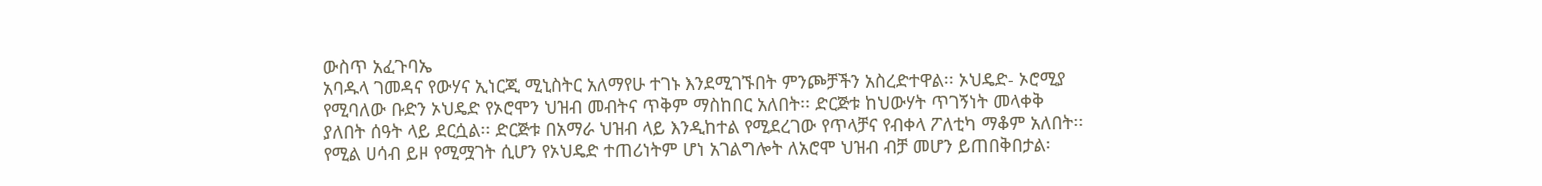ውስጥ አፈጉባኤ
አባዱላ ገመዳና የውሃና ኢነርጂ ሚኒስትር አለማየሁ ተገኑ እንደሚገኙበት ምንጮቻችን አስረድተዋል፡፡ ኦህዴድ- ኦሮሚያ የሚባለው ቡድን ኦህዴድ የኦሮሞን ህዝብ መብትና ጥቅም ማስከበር አለበት፡፡ ድርጅቱ ከህውሃት ጥገኝነት መላቀቅ ያለበት ሰዓት ላይ ደርሷል፡፡ ድርጅቱ በአማራ ህዝብ ላይ እንዲከተል የሚደረገው የጥላቻና የብቀላ ፖለቲካ ማቆም አለበት፡፡የሚል ሀሳብ ይዞ የሚሟገት ሲሆን የኦህዴድ ተጠሪነትም ሆነ አገልግሎት ለአሮሞ ህዝብ ብቻ መሆን ይጠበቅበታል፡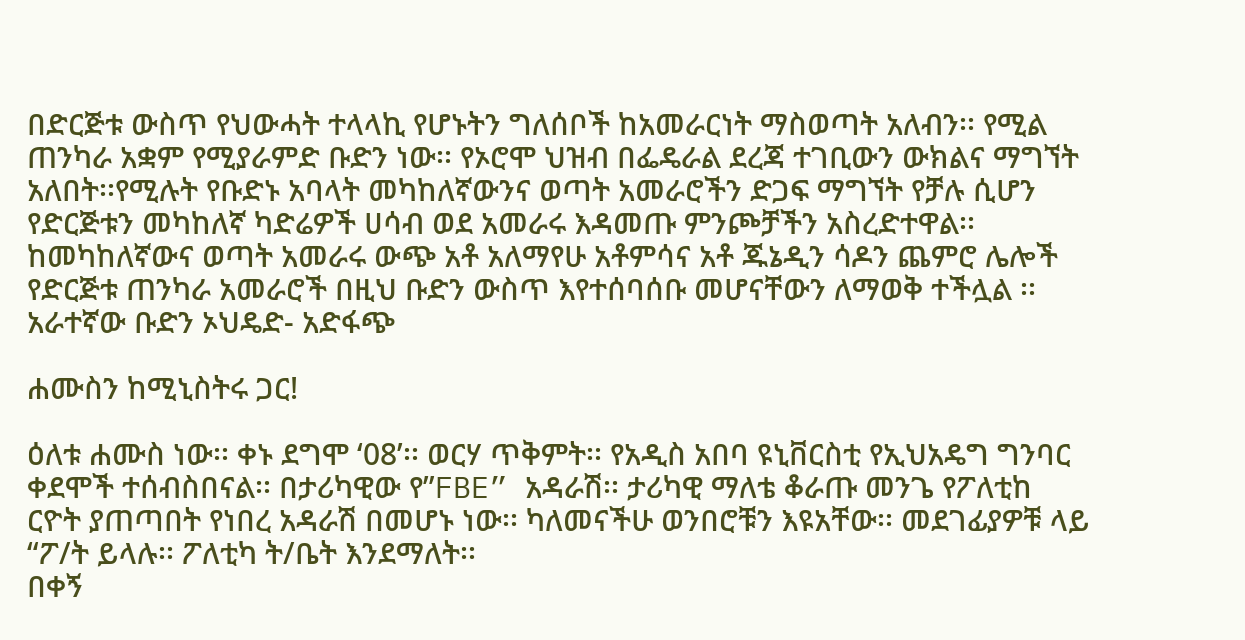በድርጅቱ ውስጥ የህውሓት ተላላኪ የሆኑትን ግለሰቦች ከአመራርነት ማስወጣት አለብን፡፡ የሚል ጠንካራ አቋም የሚያራምድ ቡድን ነው፡፡ የኦሮሞ ህዝብ በፌዴራል ደረጃ ተገቢውን ውክልና ማግኘት አለበት፡፡የሚሉት የቡድኑ አባላት መካከለኛውንና ወጣት አመራሮችን ድጋፍ ማግኘት የቻሉ ሲሆን የድርጅቱን መካከለኛ ካድሬዎች ሀሳብ ወደ አመራሩ እዳመጡ ምንጮቻችን አስረድተዋል፡፡ ከመካከለኛውና ወጣት አመራሩ ውጭ አቶ አለማየሁ አቶምሳና አቶ ጁኔዲን ሳዶን ጨምሮ ሌሎች የድርጅቱ ጠንካራ አመራሮች በዚህ ቡድን ውስጥ እየተሰባሰቡ መሆናቸውን ለማወቅ ተችሏል ፡፡ አራተኛው ቡድን ኦህዴድ- አድፋጭ

ሐሙስን ከሚኒስትሩ ጋር!

ዕለቱ ሐሙስ ነው፡፡ ቀኑ ደግሞ ‘08’፡፡ ወርሃ ጥቅምት፡፡ የአዲስ አበባ ዩኒቨርስቲ የኢህአዴግ ግንባር ቀደሞች ተሰብስበናል፡፡ በታሪካዊው የ”FBE” አዳራሽ፡፡ ታሪካዊ ማለቴ ቆራጡ መንጌ የፖለቲከ ርዮት ያጠጣበት የነበረ አዳራሽ በመሆኑ ነው፡፡ ካለመናችሁ ወንበሮቹን እዩአቸው፡፡ መደገፊያዎቹ ላይ “ፖ/ት ይላሉ፡፡ ፖለቲካ ት/ቤት እንደማለት፡፡
በቀኝ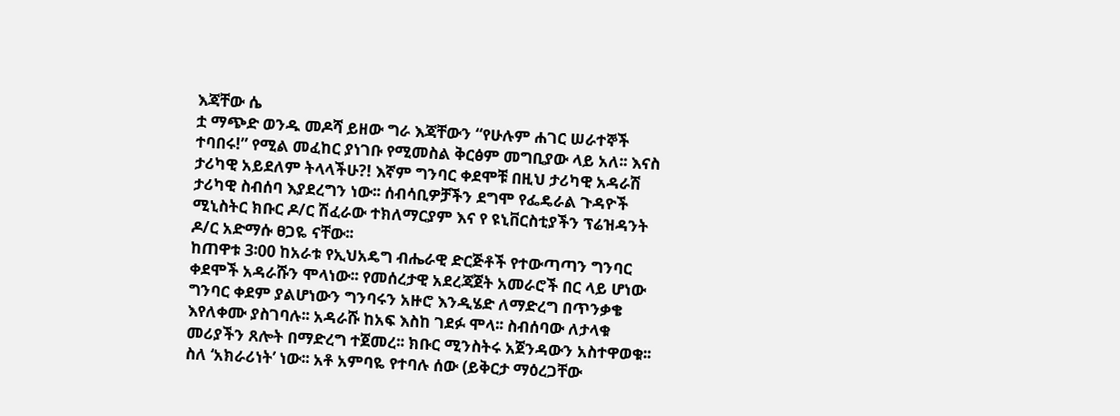እጃቸው ሴ
ቷ ማጭድ ወንዱ መዶሻ ይዘው ግራ እጃቸውን “የሁሉም ሐገር ሠራተኞች ተባበሩ!” የሚል መፈከር ያነገቡ የሚመስል ቅርፅም መግቢያው ላይ አለ፡፡ እናስ ታሪካዊ አይደለም ትላላችሁ?! እኛም ግንባር ቀደሞቹ በዚህ ታሪካዊ አዳራሽ ታሪካዊ ስብሰባ እያደረግን ነው፡፡ ሰብሳቢዎቻችን ደግሞ የፌዴራል ጉዳዮች ሚኒስትር ክቡር ዶ/ር ሽፈራው ተክለማርያም እና የ ዩኒቨርስቲያችን ፕሬዝዳንት ዶ/ር አድማሱ ፀጋዬ ናቸው፡፡
ከጠዋቱ 3፡00 ከአራቱ የኢህአዴግ ብሔራዊ ድርጅቶች የተውጣጣን ግንባር ቀደሞች አዳራሹን ሞላነው፡፡ የመሰረታዊ አደረጃጀት አመራሮች በር ላይ ሆነው ግንባር ቀደም ያልሆነውን ግንባሩን አዙሮ እንዲሄድ ለማድረግ በጥንቃቄ እየለቀሙ ያስገባሉ፡፡ አዳራሹ ከአፍ እስከ ገደፉ ሞላ፡፡ ስብሰባው ለታላቁ መሪያችን ጸሎት በማድረግ ተጀመረ፡፡ ክቡር ሚንስትሩ አጀንዳውን አስተዋወቁ፡፡ ስለ ‘አክራሪነት’ ነው፡፡ አቶ አምባዬ የተባሉ ሰው (ይቅርታ ማዕረጋቸው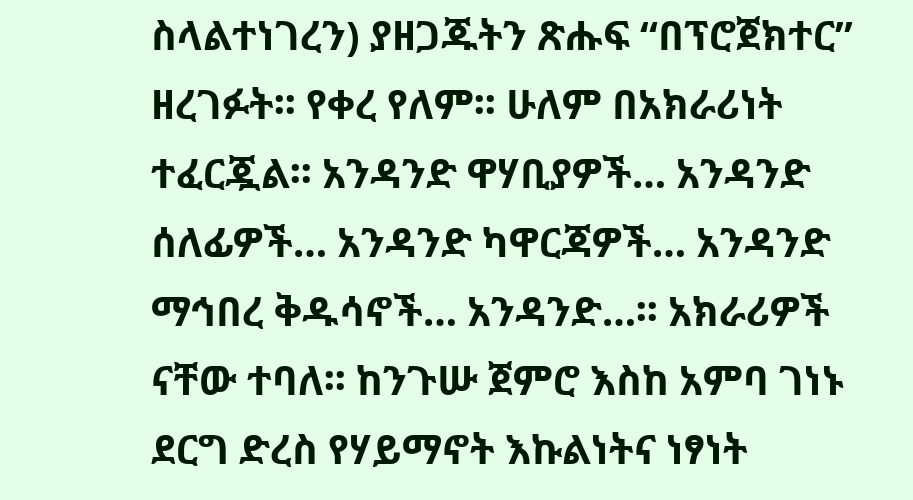ስላልተነገረን) ያዘጋጁትን ጽሑፍ “በፕሮጀክተር” ዘረገፉት፡፡ የቀረ የለም፡፡ ሁለም በአክራሪነት ተፈርጇል፡፡ አንዳንድ ዋሃቢያዎች… አንዳንድ ሰለፊዎች… አንዳንድ ካዋርጃዎች… አንዳንድ ማኅበረ ቅዱሳኖች… አንዳንድ…፡፡ አክራሪዎች ናቸው ተባለ፡፡ ከንጉሡ ጀምሮ እስከ አምባ ገነኑ ደርግ ድረስ የሃይማኖት እኩልነትና ነፃነት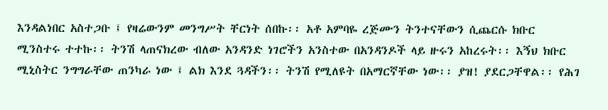እንዳልነበር አስተጋቡ ፤ የዛሬውንም መንግሥት ቸርነት ሰበኩ፡፡ አቶ አምባዬ ረጅሙን ትንተናቸውን ሲጨርሱ ክቡር ሚንስተሩ ተተኩ፡፡ ትንሽ ላጠናክረው ብለው አንዳንድ ነገሮችን አንስተው በአንዳንዶች ላይ ዙሩን አከረሩት፡፡ እኝህ ክቡር ሚኒስትር ንግግራቸው ጠንካራ ነው ፤ ልክ እንደ ጓዳችን፡፡ ትንሽ የሚለዩት በአማርኛቸው ነው፡፡ ያዝ! ያደርጋቸዋል፡፡ የሕገ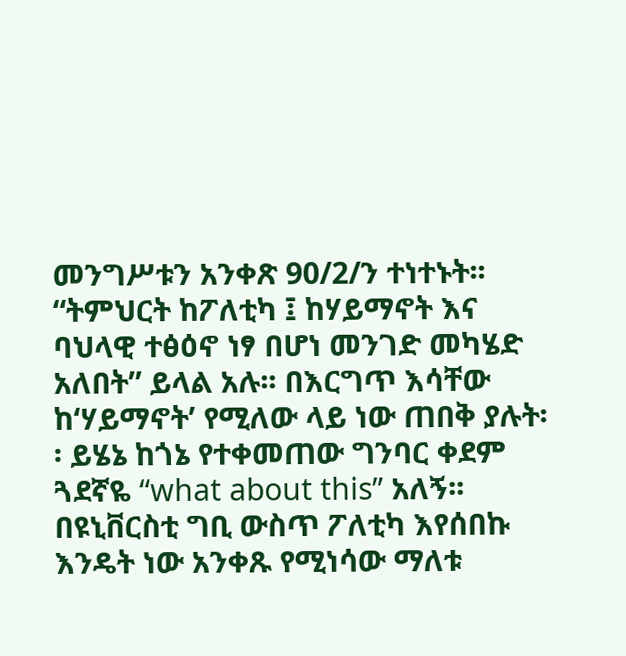መንግሥቱን አንቀጽ 90/2/ን ተነተኑት፡፡ “ትምህርት ከፖለቲካ ፤ ከሃይማኖት እና ባህላዊ ተፅዕኖ ነፃ በሆነ መንገድ መካሄድ አለበት” ይላል አሉ፡፡ በእርግጥ እሳቸው ከ‘ሃይማኖት’ የሚለው ላይ ነው ጠበቅ ያሉት፡፡ ይሄኔ ከጎኔ የተቀመጠው ግንባር ቀደም ጓደኛዬ “what about this” አለኝ፡፡ በዩኒቨርስቲ ግቢ ውስጥ ፖለቲካ እየሰበኩ እንዴት ነው አንቀጹ የሚነሳው ማለቱ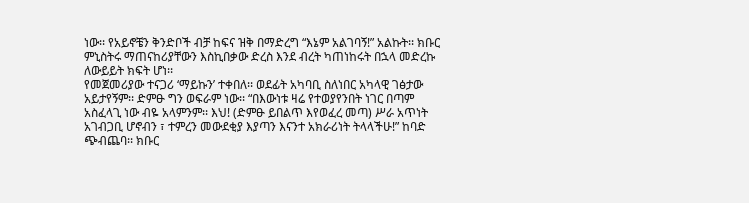ነው፡፡ የአይኖቼን ቅንድቦች ብቻ ከፍና ዝቅ በማድረግ “እኔም አልገባኝ!” አልኩት፡፡ ክቡር ምኒስትሩ ማጠናከሪያቸውን እስኪበቃው ድረስ እንደ ብረት ካጠነከሩት በኋላ መድረኩ ለውይይት ክፍት ሆነ፡፡
የመጀመሪያው ተናጋሪ ‘ማይኩን’ ተቀበለ፡፡ ወደፊት አካባቢ ስለነበር አካላዊ ገፅታው አይታየኝም፡፡ ድምፁ ግን ወፍራም ነው፡፡ “በእውነቱ ዛሬ የተወያየንበት ነገር በጣም አስፈላጊ ነው ብዬ አላምንም፡፡ እህ! (ድምፁ ይበልጥ እየወፈረ መጣ) ሥራ አጥነት አገብጋቢ ሆኖብን ፣ ተምረን መውደቂያ እያጣን እናንተ አክራሪነት ትላላችሁ!” ከባድ ጭብጨባ፡፡ ክቡር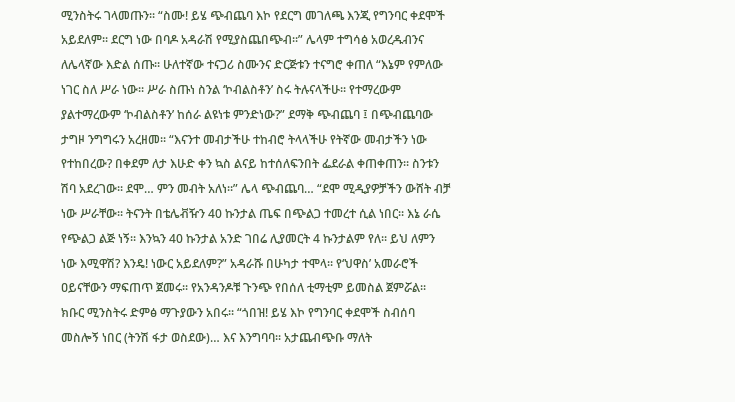ሚንስትሩ ገላመጡን፡፡ “ስሙ! ይሄ ጭብጨባ እኮ የደርግ መገለጫ እንጂ የግንባር ቀደሞች አይደለም፡፡ ደርግ ነው በባዶ አዳራሽ የሚያስጨበጭብ፡፡” ሌላም ተግሳፅ አወረዱብንና ለሌላኛው እድል ሰጡ፡፡ ሁለተኛው ተናጋሪ ስሙንና ድርጅቱን ተናግሮ ቀጠለ “እኔም የምለው ነገር ስለ ሥራ ነው፡፡ ሥራ ስጡነ ስንል ‘ኮብልስቶን’ ስሩ ትሉናላችሁ፡፡ የተማረውም ያልተማረውም ‘ኮብልስቶን’ ከሰራ ልዩነቱ ምንድነው?” ደማቅ ጭብጨባ ፤ በጭብጨባው ታግዞ ንግግሩን አረዘመ፡፡ “እናንተ መብታችሁ ተከብሮ ትላላችሁ የትኛው መብታችን ነው የተከበረው? በቀደም ለታ እሁድ ቀን ኳስ ልናይ ከተሰለፍንበት ፌደራል ቀጠቀጠን፡፡ ስንቱን ሽባ አደረገው፡፡ ደሞ… ምን መብት አለነ፡፡” ሌላ ጭብጨባ… “ደሞ ሚዲያዎቻችን ውሸት ብቻ ነው ሥራቸው፡፡ ትናንት በቴሌቭዥን 40 ኩንታል ጤፍ በጭልጋ ተመረተ ሲል ነበር፡፡ እኔ ራሴ የጭልጋ ልጅ ነኝ፡፡ እንኳን 40 ኩንታል አንድ ገበሬ ሊያመርት 4 ኩንታልም የለ፡፡ ይህ ለምን ነው እሚዋሽ? እንዴ! ነውር አይደለም?” አዳራሹ በሁካታ ተሞላ፡፡ የ‘ህዋስ’ አመራሮች ዐይናቸውን ማፍጠጥ ጀመሩ፡፡ የአንዳንዶቹ ጉንጭ የበሰለ ቲማቲም ይመስል ጀምሯል፡፡ ክቡር ሚንስትሩ ድምፅ ማጉያውን አበሩ፡፡ “ጎበዝ! ይሄ እኮ የግንባር ቀደሞች ስብሰባ መስሎኝ ነበር (ትንሽ ፋታ ወስደው)… እና እንግባባ፡፡ አታጨብጭቡ ማለት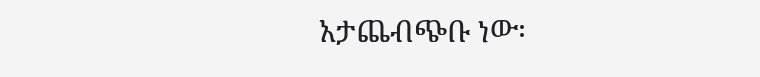አታጨብጭቡ ነው፡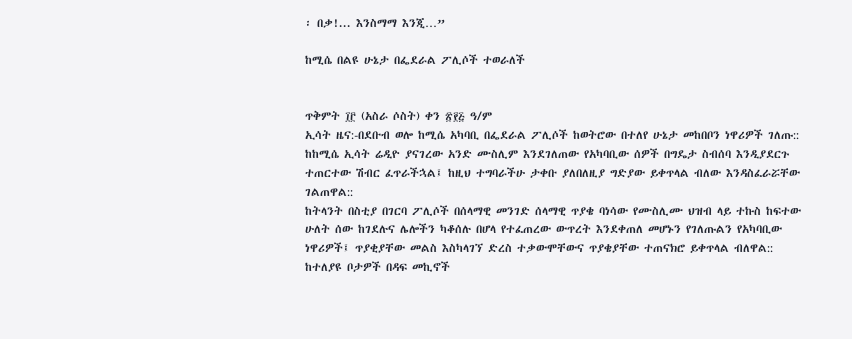፡ በቃ!... እንስማማ እንጂ…”

ከሚሴ በልዩ ሁኔታ በፌደራል ፖሊሶች ተወራለች


ጥቅምት ፲፫ (አስራ ሶስት) ቀን ፳፻፭ ዓ/ም
ኢሳት ዜና:-በደቡብ ወሎ ከሚሴ አካባቢ በፌደራል ፖሊሶች ከወትሮው በተለየ ሁኔታ መከበቦን ነዋሪዎች ገለጡ::
ከከሚሴ ኢሳት ሬዲዮ ያናገረው አንድ ሙስሊም እንደገለጠው የአካባቢው ሰዎች በግዴታ ስብሰባ እንዲያደርጉ ተጠርተው ሽብር ፈጥራችኋል፤ ከዚህ ተግባራችሁ ታቀቡ ያለበለዚያ ግድያው ይቀጥላል ብለው እንዳስፈራሯቸው ገልጠዋል::
ከትላንት በስቲያ በገርባ ፖሊሶች በሰላማዊ መንገድ ሰላማዊ ጥያቄ ባነሳው የሙስሊሙ ህዝብ ላይ ተኩስ ከፍተው ሁለት ሰው ከገደሉና ሌሎችን ካቆሰሉ በሆላ የተፈጠረው ውጥረት እንደቀጠለ መሆኑን የገለጡልን የአካባቢው ነዋሪዎች፤ ጥያቂያቸው መልስ እስካላገኘ ድረስ ተቃውሞቸውና ጥያቄያቸው ተጠናክሮ ይቀጥላል ብለዋል::
ከተለያዩ ቦታዎች በዳፍ መኪኖች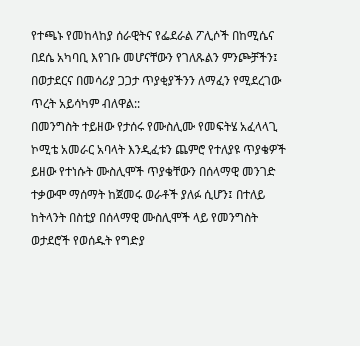የተጫኑ የመከላከያ ሰራዊትና የፌደራል ፖሊሶች በከሚሴና በደሴ አካባቢ እየገቡ መሆናቸውን የገለጹልን ምንጮቻችን፤ በወታደርና በመሳሪያ ጋጋታ ጥያቂያችንን ለማፈን የሚደረገው ጥረት አይሳካም ብለዋል::
በመንግስት ተይዘው የታሰሩ የሙስሊሙ የመፍትሄ አፈላላጊ ኮሚቴ አመራር አባላት እንዲፈቱን ጨምሮ የተለያዩ ጥያቄዎች ይዘው የተነሱት ሙስሊሞች ጥያቄቸውን በሰላማዊ መንገድ ተቃውሞ ማሰማት ከጀመሩ ወራቶች ያለፉ ሲሆን፤ በተለይ ከትላንት በስቲያ በሰላማዊ ሙስሊሞች ላይ የመንግስት ወታደሮች የወሰዱት የግድያ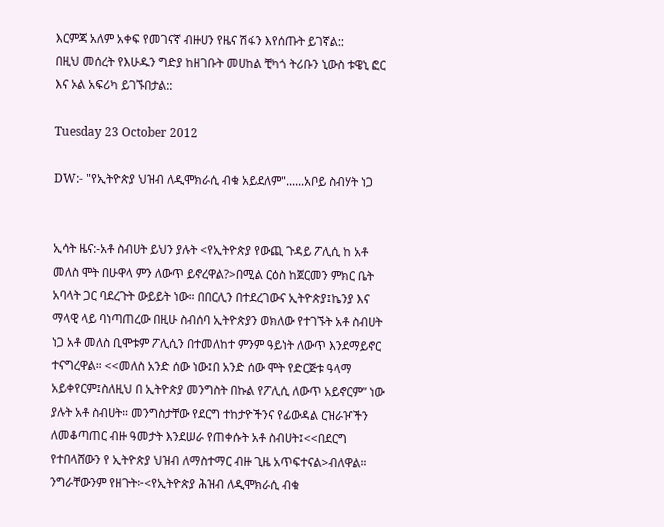እርምጃ አለም አቀፍ የመገናኛ ብዙሀን የዜና ሽፋን እየሰጡት ይገኛል::
በዚህ መሰረት የእሁዱን ግድያ ከዘገቡት መሀከል ቺካጎ ትሪቡን ኒውስ ቱዌኒ ፎር እና ኦል አፍሪካ ይገኙበታል::

Tuesday 23 October 2012

DW:- "የኢትዮጵያ ህዝብ ለዲሞክራሲ ብቁ አይደለም"......አቦይ ስብሃት ነጋ


ኢሳት ዜና:-አቶ ስብሀት ይህን ያሉት <የኢትዮጵያ የውጪ ጉዳይ ፖሊሲ ከ አቶ መለስ ሞት በሁዋላ ምን ለውጥ ይኖረዋል?>በሚል ርዕስ ከጀርመን ምክር ቤት አባላት ጋር ባደረጉት ውይይት ነው። በበርሊን በተደረገውና ኢትዮጵያ፤ኬንያ እና ማላዊ ላይ ባነጣጠረው በዚሁ ስብሰባ ኢትዮጵያን ወክለው የተገኙት አቶ ስብሀት ነጋ አቶ መለስ ቢሞቱም ፖሊሲን በተመለከተ ምንም ዓይነት ለውጥ እንደማይኖር ተናግረዋል። <<መለስ አንድ ሰው ነው፤በ አንድ ሰው ሞት የድርጅቱ ዓላማ አይቀየርም፤ስለዚህ በ ኢትዮጵያ መንግስት በኩል የፖሊሲ ለውጥ አይኖርም” ነው ያሉት አቶ ስብሀት። መንግስታቸው የደርግ ተከታዮችንና የፊውዳል ርዝራዦችን ለመቆጣጠር ብዙ ዓመታት እንደሠራ የጠቀሱት አቶ ስብሀት፤<<በደርግ የተበላሸውን የ ኢትዮጵያ ህዝብ ለማስተማር ብዙ ጊዜ አጥፍተናል>ብለዋል። ንግራቸውንም የዘጉት፦<የኢትዮጵያ ሕዝብ ለዲሞክራሲ ብቁ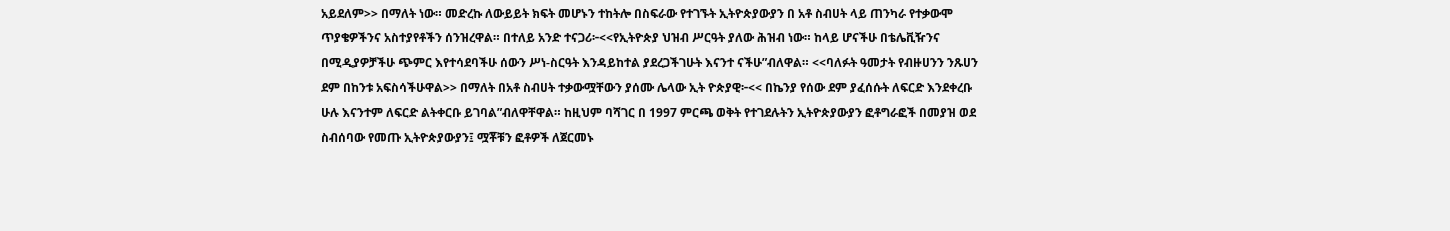አይደለም>> በማለት ነው። መድረኩ ለውይይት ክፍት መሆኑን ተከትሎ በስፍራው የተገኙት ኢትዮጵያውያን በ አቶ ስብሀት ላይ ጠንካራ የተቃውሞ ጥያቄዎችንና አስተያየቶችን ሰንዝረዋል። በተለይ አንድ ተናጋሪ፦<<የኢትዮጵያ ህዝብ ሥርዓት ያለው ሕዝብ ነው። ከላይ ሆናችሁ በቴሌቪዥንና በሚዲያዎቻችሁ ጭምር እየተሳደባችሁ ሰውን ሥነ-ስርዓት እንዳይከተል ያደረጋችገሁት እናንተ ናችሁ”ብለዋል። <<ባለፉት ዓመታት የብዙሀንን ንጹሀን ደም በከንቱ አፍስሳችሁዋል>> በማለት በአቶ ስብሀት ተቃውሟቸውን ያሰሙ ሌላው ኢት ዮጵያዊ፦<< በኬንያ የሰው ደም ያፈሰሱት ለፍርድ እንደቀረቡ ሁሉ እናንተም ለፍርድ ልትቀርቡ ይገባል”ብለዋቸዋል። ከዚህም ባሻገር በ 1997 ምርጫ ወቅት የተገደሉትን ኢትዮጵያውያን ፎቶግራፎች በመያዝ ወደ ስብሰባው የመጡ ኢትዮጵያውያን፤ ሟቾቹን ፎቶዎች ለጀርመኑ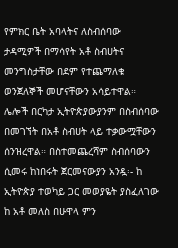የምክር ቤት አባላትና ለስብሰባው ታዳሚዎች በማሳየት አቶ ስብሀትና መንግስታቸው በደም የተጨማለቁ ወንጀለኞች መሆናቸውን አሳይተዋል። ሌሎች በርካታ ኢትዮጵያውያንም በስብሰባው በመገኘት በአቶ ስብሀት ላይ ተቃውሟቸውን ሰንዝረዋል። በስተመጨረሻም ስብሰባውን ሲመሩ ከነበሩት ጀርመናውያን አንዷ፡- ከ ኢትዮጵያ ተወካይ ጋር መወያዬት ያስፈለገው ከ አቶ መለስ በሁዋላ ምን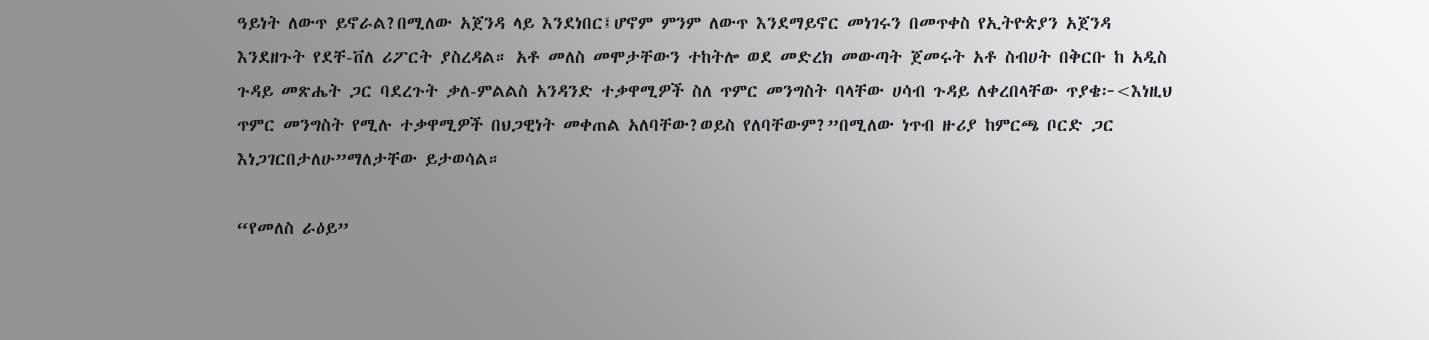ዓይነት ለውጥ ይኖራል?በሚለው አጀንዳ ላይ እንደነበር፤ሆኖም ምንም ለውጥ እንደማይኖር መነገሩን በመጥቀስ የኢትዮጵያን አጀንዳ እንደዘጉት የደቸ-ቨለ ሪፖርት ያስረዳል። አቶ መለስ መሞታቸውን ተከትሎ ወደ መድረክ መውጣት ጀመሩት አቶ ስብሀት በቅርቡ ከ አዲስ ጉዳይ መጽሔት ጋር ባደረጉት ቃለ-ምልልስ አንዳንድ ተቃዋሚዎች ስለ ጥምር መንግስት ባላቸው ሀሳብ ጉዳይ ለቀረበላቸው ጥያቄ፦<እነዚህ ጥምር መንግስት የሚሉ ተቃዋሚዎች በህጋዊነት መቀጠል አለባቸው?ወይስ የለባቸውም?”በሚለው ነጥብ ዙሪያ ከምርጫ ቦርድ ጋር እነጋገርበታለሁ”ማለታቸው ይታወሳል።

“የመለስ ራዕይ”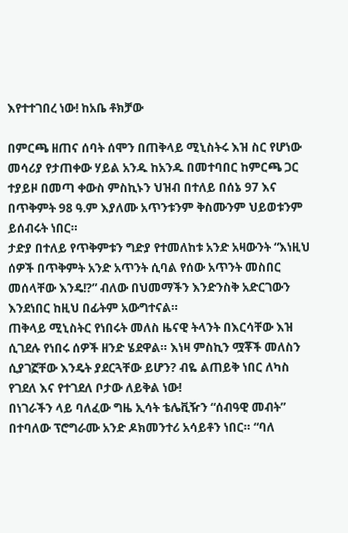እየተተገበረ ነው! ከአቤ ቶክቻው

በምርጫ ዘጠና ሰባት ሰሞን በጠቅላይ ሚኒስትሩ እዝ ስር የሆነው መሳሪያ የታጠቀው ሃይል አንዱ ከአንዱ በመተባበር ከምርጫ ጋር ተያይዞ በመጣ ቀውስ ምስኪኑን ህዝብ በተለይ በሰኔ 97 እና በጥቅምት 98 ዓ.ም እያለሙ አጥንቱንም ቅስሙንም ህይወቱንም ይሰብሩት ነበር።
ታድያ በተለይ የጥቅምቱን ግድያ የተመለከቱ አንድ አዛውንት “እነዚህ ሰዎች በጥቅምት አንድ አጥንት ሲባል የሰው አጥንት መስበር መሰላቸው እንዴ!?” ብለው በህመማችን እንድንስቅ አድርገውን እንደነበር ከዚህ በፊትም አውግተናል።
ጠቅላይ ሚኒስትር የነበሩት መለስ ዜናዊ ትላንት በእርሳቸው እዝ ሲገደሉ የነበሩ ሰዎች ዘንድ ሄደዋል። እነዛ ምስኪን ሟቾች መለስን ሲያገኟቸው እንዴት ያደርጓቸው ይሆን? ብዬ ልጠይቅ ነበር ለካስ የገደለ እና የተገደለ ቦታው ለይቅል ነው!
በነገራችን ላይ ባለፈው ግዜ ኢሳት ቴሌቪዥን “ሰብዓዊ መብት” በተባለው ፕሮግራሙ አንድ ዶክመንተሪ አሳይቶን ነበር። “ባለ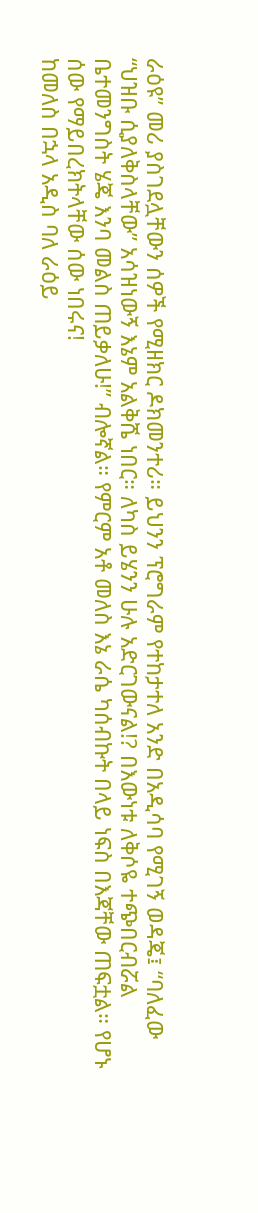ራዕዩ” መሪ ያስገደሏቸውን ሰዎች የሚዘክር ዶክመንተሪ። ይህንን ፕሮግራም የተከታተለ አንድ በአዲሳባ የሚገኝ ወዳጄ፤ “ባለፈው “ህዝቡ ሲያለቅስላቸው” አሳዝነውኝ እኔም አልቅሼ ነበር። ለካስ ይሄንን ሁሉ አድርገውናል!? በእውነቱ ለቅሶዬ ተጭበርብሯል ቤተመንግስት ሄጄ እንባ መልስ ጠይቃለሁ!” ብሎኛል። የምርም አቶ መለስ እኔ ራሴ ካሰብኩት በላይ ነፍስ በእጃቸው ጠፍቷል። የሆኑ ሰው የማይበረክትላቸው ሰው ነበሩና!
ከመለስ በኋላ አዲስ ባለ ራዕይ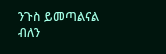ንጉስ ይመጣልናል ብለን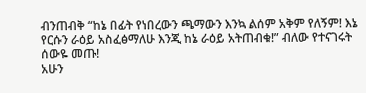ብንጠብቅ “ከኔ በፊት የነበረውን ጫማውን እንኳ ልሰም አቅም የለኝም! እኔ የርሱን ራዕይ አስፈፅማለሁ እንጂ ከኔ ራዕይ አትጠብቁ!” ብለው የተናገሩት ሰውዬ መጡ!
አሁን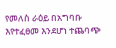የመለስ ራዕይ በአግባቡ እየተፈፀመ እንደሆነ ተጨባጭ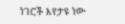ነገሮች እየታዩ ነው